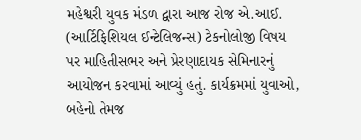મહેશ્વરી યુવક મંડળ દ્વારા આજ રોજ એ.આઈ. (આર્ટિફિશિયલ ઈન્ટેલિજન્સ) ટેકનોલોજી વિષય પર માહિતીસભર અને પ્રેરણાદાયક સેમિનારનું આયોજન કરવામાં આવ્યું હતું. કાર્યક્રમમાં યુવાઓ, બહેનો તેમજ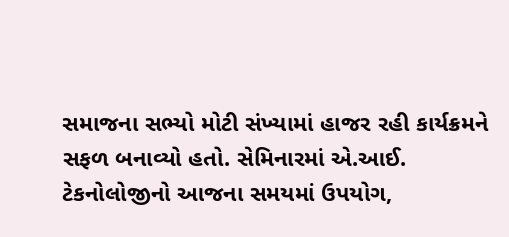સમાજના સભ્યો મોટી સંખ્યામાં હાજર રહી કાર્યક્રમને સફળ બનાવ્યો હતો. સેમિનારમાં એ.આઈ. ટેકનોલોજીનો આજના સમયમાં ઉપયોગ,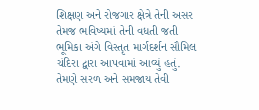શિક્ષણ અને રોજગાર ક્ષેત્રે તેની અસર તેમજ ભવિષ્યમાં તેની વધતી જતી ભૂમિકા અંગે વિસ્તૃત માર્ગદર્શન સૌમિલ ચંદિરા દ્વારા આપવામાં આવ્યું હતું. તેમણે સરળ અને સમજાય તેવી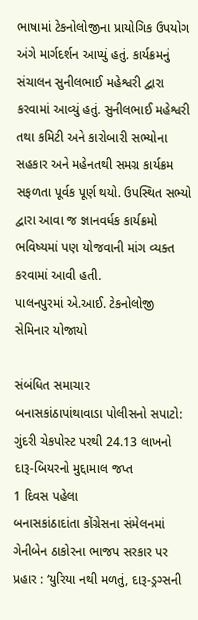ભાષામાં ટેકનોલોજીના પ્રાયોગિક ઉપયોગ અંગે માર્ગદર્શન આપ્યું હતું. કાર્યક્રમનું સંચાલન સુનીલભાઈ મહેશ્વરી દ્વારા કરવામાં આવ્યું હતું. સુનીલભાઈ મહેશ્વરી તથા કમિટી અને કારોબારી સભ્યોના સહકાર અને મહેનતથી સમગ્ર કાર્યક્રમ સફળતા પૂર્વક પૂર્ણ થયો. ઉપસ્થિત સભ્યો દ્વારા આવા જ જ્ઞાનવર્ધક કાર્યક્રમો ભવિષ્યમાં પણ યોજવાની માંગ વ્યક્ત કરવામાં આવી હતી.
પાલનપુરમાં એ.આઈ. ટેકનોલોજી સેમિનાર યોજાયો

સંબંધિત સમાચાર
બનાસકાંઠાપાંથાવાડા પોલીસનો સપાટો: ગુંદરી ચેકપોસ્ટ પરથી 24.13 લાખનો દારૂ-બિયરનો મુદ્દામાલ જપ્ત
1 દિવસ પહેલા
બનાસકાંઠાદાંતા કોંગ્રેસના સંમેલનમાં ગેનીબેન ઠાકોરના ભાજપ સરકાર પર પ્રહાર : ‘યુરિયા નથી મળતું, દારૂ-ડ્રગ્સની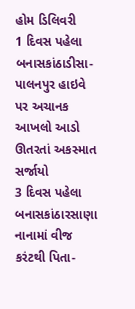હોમ ડિલિવરી
1 દિવસ પહેલા
બનાસકાંઠાડીસા-પાલનપુર હાઇવે પર અચાનક આખલો આડો ઊતરતાં અકસ્માત સર્જાયો
3 દિવસ પહેલા
બનાસકાંઠારસાણા નાનામાં વીજ કરંટથી પિતા-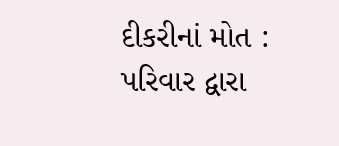દીકરીનાં મોત : પરિવાર દ્વારા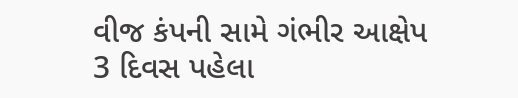વીજ કંપની સામે ગંભીર આક્ષેપ
3 દિવસ પહેલા